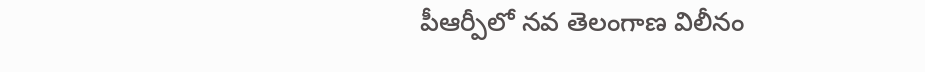పీఆర్పీలో నవ తెలంగాణ విలీనం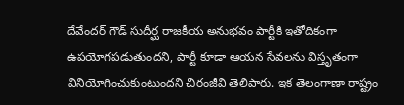దేవేందర్ గౌడ్ సుదీర్ఘ రాజకీయ అనుభవం పార్టీకి ఇతోదికంగా ఉపయోగపడుతుందని, పార్టీ కూడా ఆయన సేవలను విస్తృతంగా వినియోగించుకుంటుందని చిరంజీవి తెలిపారు. ఇక తెలంగాణా రాష్ట్రం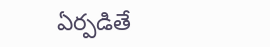ఏర్పడితే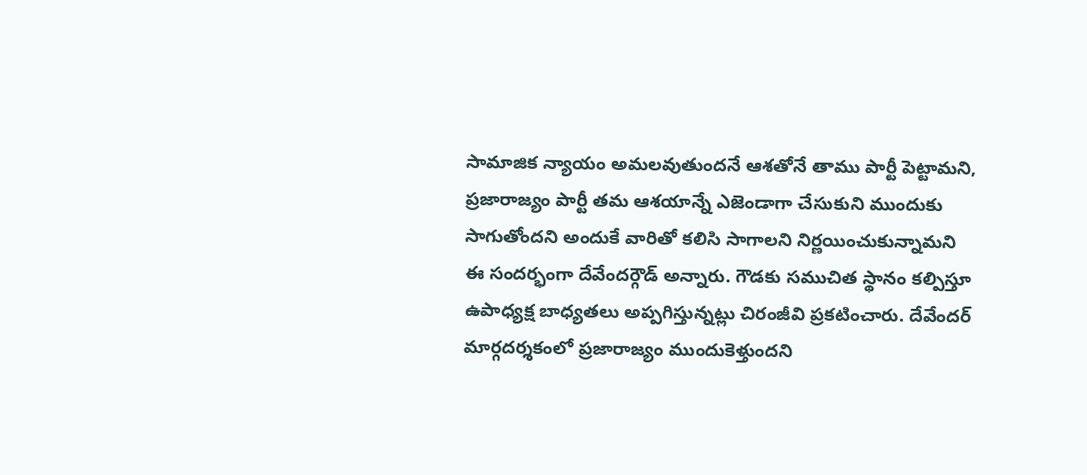సామాజిక న్యాయం అమలవుతుందనే ఆశతోనే తాము పార్టీ పెట్టామని, ప్రజారాజ్యం పార్టీ తమ ఆశయాన్నే ఎజెండాగా చేసుకుని ముందుకు సాగుతోందని అందుకే వారితో కలిసి సాగాలని నిర్ణయించుకున్నామని ఈ సందర్భంగా దేవేందర్గౌడ్ అన్నారు. గౌడకు సముచిత స్థానం కల్పిస్తూ ఉపాధ్యక్ష బాధ్యతలు అప్పగిస్తున్నట్లు చిరంజీవి ప్రకటించారు. దేవేందర్ మార్గదర్శకంలో ప్రజారాజ్యం ముందుకెళ్తుందని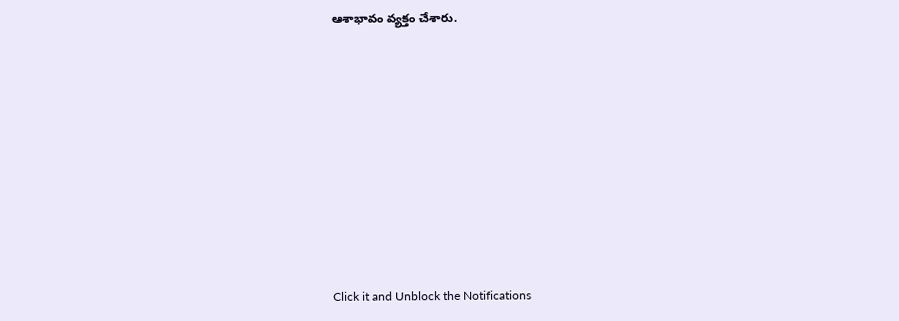ఆశాభావం వ్యక్తం చేశారు.












Click it and Unblock the Notifications